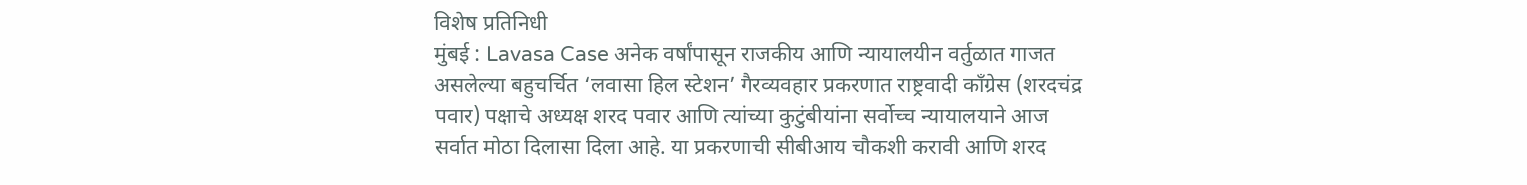विशेष प्रतिनिधी
मुंबई : Lavasa Case अनेक वर्षांपासून राजकीय आणि न्यायालयीन वर्तुळात गाजत असलेल्या बहुचर्चित ‘लवासा हिल स्टेशन’ गैरव्यवहार प्रकरणात राष्ट्रवादी काँग्रेस (शरदचंद्र पवार) पक्षाचे अध्यक्ष शरद पवार आणि त्यांच्या कुटुंबीयांना सर्वोच्च न्यायालयाने आज सर्वात मोठा दिलासा दिला आहे. या प्रकरणाची सीबीआय चौकशी करावी आणि शरद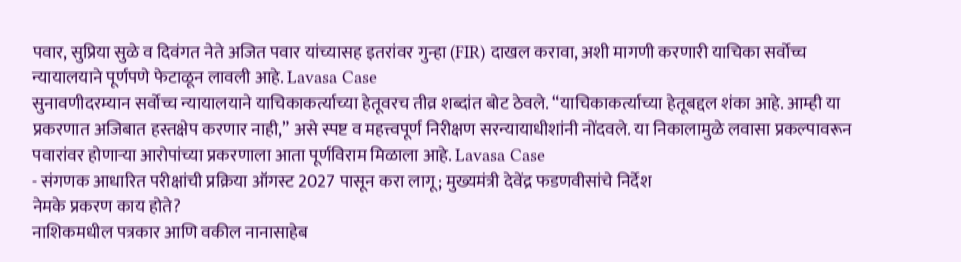पवार, सुप्रिया सुळे व दिवंगत नेते अजित पवार यांच्यासह इतरांवर गुन्हा (FIR) दाखल करावा, अशी मागणी करणारी याचिका सर्वोच्च न्यायालयाने पूर्णपणे फेटाळून लावली आहे. Lavasa Case
सुनावणीदरम्यान सर्वोच्च न्यायालयाने याचिकाकर्त्याच्या हेतूवरच तीव्र शब्दांत बोट ठेवले. “याचिकाकर्त्याच्या हेतूबद्दल शंका आहे. आम्ही या प्रकरणात अजिबात हस्तक्षेप करणार नाही,” असे स्पष्ट व महत्त्वपूर्ण निरीक्षण सरन्यायाधीशांनी नोंदवले. या निकालामुळे लवासा प्रकल्पावरून पवारांवर होणाऱ्या आरोपांच्या प्रकरणाला आता पूर्णविराम मिळाला आहे. Lavasa Case
- संगणक आधारित परीक्षांची प्रक्रिया ऑगस्ट 2027 पासून करा लागू; मुख्यमंत्री देवेंद्र फडणवीसांचे निर्देश
नेमके प्रकरण काय होते?
नाशिकमधील पत्रकार आणि वकील नानासाहेब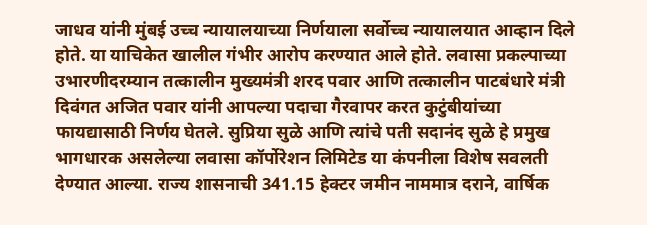जाधव यांनी मुंबई उच्च न्यायालयाच्या निर्णयाला सर्वोच्च न्यायालयात आव्हान दिले होते. या याचिकेत खालील गंभीर आरोप करण्यात आले होते. लवासा प्रकल्पाच्या उभारणीदरम्यान तत्कालीन मुख्यमंत्री शरद पवार आणि तत्कालीन पाटबंधारे मंत्री दिवंगत अजित पवार यांनी आपल्या पदाचा गैरवापर करत कुटुंबीयांच्या फायद्यासाठी निर्णय घेतले. सुप्रिया सुळे आणि त्यांचे पती सदानंद सुळे हे प्रमुख भागधारक असलेल्या लवासा कॉर्पोरेशन लिमिटेड या कंपनीला विशेष सवलती देण्यात आल्या. राज्य शासनाची 341.15 हेक्टर जमीन नाममात्र दराने, वार्षिक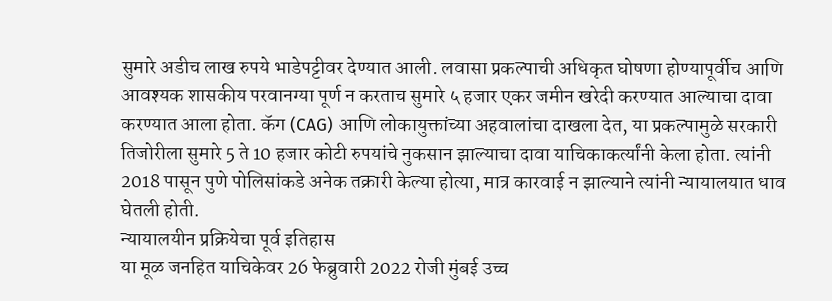सुमारे अडीच लाख रुपये भाडेपट्टीवर देण्यात आली. लवासा प्रकल्पाची अधिकृत घोषणा होण्यापूर्वीच आणि आवश्यक शासकीय परवानग्या पूर्ण न करताच सुमारे ५ हजार एकर जमीन खरेदी करण्यात आल्याचा दावा करण्यात आला होता. कॅग (CAG) आणि लोकायुक्तांच्या अहवालांचा दाखला देत, या प्रकल्पामुळे सरकारी तिजोरीला सुमारे 5 ते 10 हजार कोटी रुपयांचे नुकसान झाल्याचा दावा याचिकाकर्त्यांनी केला होता. त्यांनी 2018 पासून पुणे पोलिसांकडे अनेक तक्रारी केल्या होत्या, मात्र कारवाई न झाल्याने त्यांनी न्यायालयात धाव घेतली होती.
न्यायालयीन प्रक्रियेचा पूर्व इतिहास
या मूळ जनहित याचिकेवर 26 फेब्रुवारी 2022 रोजी मुंबई उच्च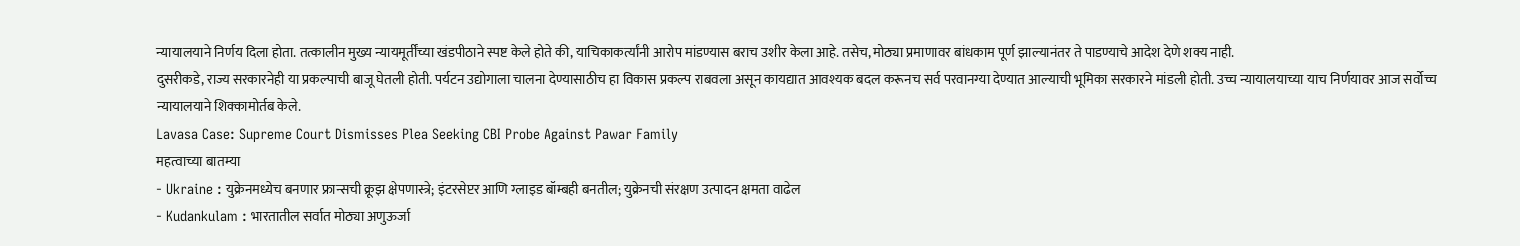न्यायालयाने निर्णय दिला होता. तत्कालीन मुख्य न्यायमूर्तींच्या खंडपीठाने स्पष्ट केले होते की, याचिकाकर्त्यांनी आरोप मांडण्यास बराच उशीर केला आहे. तसेच, मोठ्या प्रमाणावर बांधकाम पूर्ण झाल्यानंतर ते पाडण्याचे आदेश देणे शक्य नाही.
दुसरीकडे, राज्य सरकारनेही या प्रकल्पाची बाजू घेतली होती. पर्यटन उद्योगाला चालना देण्यासाठीच हा विकास प्रकल्प राबवला असून कायद्यात आवश्यक बदल करूनच सर्व परवानग्या देण्यात आल्याची भूमिका सरकारने मांडली होती. उच्च न्यायालयाच्या याच निर्णयावर आज सर्वोच्च न्यायालयाने शिक्कामोर्तब केले.
Lavasa Case: Supreme Court Dismisses Plea Seeking CBI Probe Against Pawar Family
महत्वाच्या बातम्या
- Ukraine : युक्रेनमध्येच बनणार फ्रान्सची क्रूझ क्षेपणास्त्रे; इंटरसेप्टर आणि ग्लाइड बॉम्बही बनतील; युक्रेनची संरक्षण उत्पादन क्षमता वाढेल
- Kudankulam : भारतातील सर्वात मोठ्या अणुऊर्जा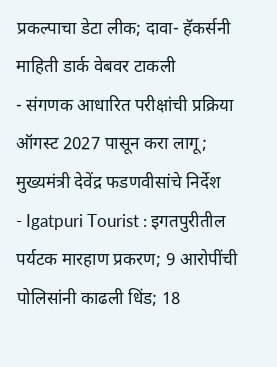प्रकल्पाचा डेटा लीक; दावा- हॅकर्सनी माहिती डार्क वेबवर टाकली
- संगणक आधारित परीक्षांची प्रक्रिया ऑगस्ट 2027 पासून करा लागू; मुख्यमंत्री देवेंद्र फडणवीसांचे निर्देश
- Igatpuri Tourist : इगतपुरीतील पर्यटक मारहाण प्रकरण; 9 आरोपींची पोलिसांनी काढली धिंड; 18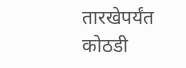तारखेपर्यंत कोठडी